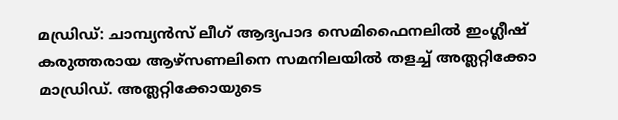മഡ്രിഡ്: ചാമ്പ്യൻസ് ലീഗ് ആദ്യപാദ സെമിഫൈനലിൽ ഇംഗ്ലീഷ് കരുത്തരായ ആഴ്സണലിനെ സമനിലയിൽ തളച്ച് അത്ലറ്റിക്കോ മാഡ്രിഡ്. അത്ലറ്റിക്കോയുടെ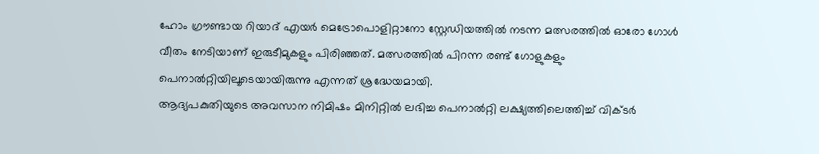ഹോം ഗ്രൗണ്ടായ റിയാദ് എയർ മെട്രോപൊളിറ്റാനോ സ്റ്റേഡിയത്തിൽ നടന്ന മത്സരത്തിൽ ഓരോ ഗോൾ വീതം നേടിയാണ് ഇരുടീമുകളും പിരിഞ്ഞത്. മത്സരത്തിൽ പിറന്ന രണ്ട് ഗോളുകളും പെനാൽറ്റിയിലൂടെയായിരുന്നു എന്നത് ശ്രദ്ധേയമായി.
ആദ്യപകുതിയുടെ അവസാന നിമിഷം മിനിറ്റിൽ ലഭിച്ച പെനാൽറ്റി ലക്ഷ്യത്തിലെത്തിച്ച് വിക്ടർ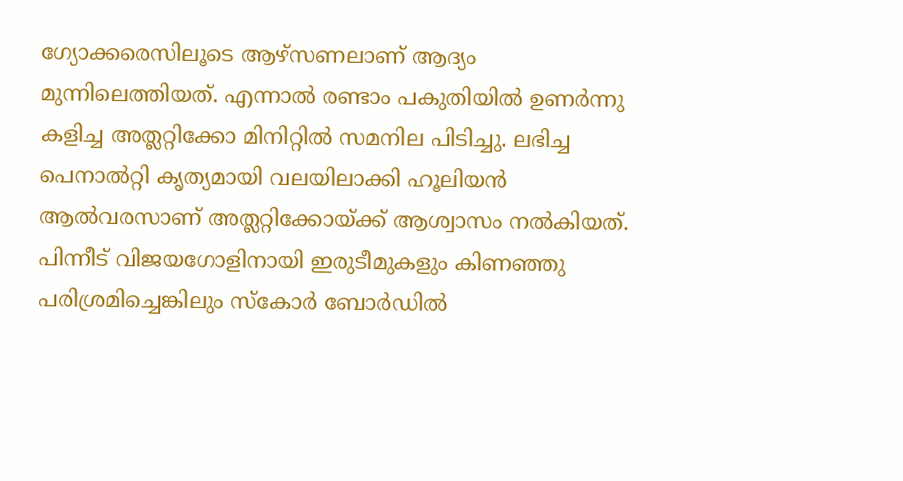ഗ്യോക്കരെസിലൂടെ ആഴ്സണലാണ് ആദ്യം മുന്നിലെത്തിയത്. എന്നാൽ രണ്ടാം പകുതിയിൽ ഉണർന്നു കളിച്ച അത്ലറ്റിക്കോ മിനിറ്റിൽ സമനില പിടിച്ചു. ലഭിച്ച പെനാൽറ്റി കൃത്യമായി വലയിലാക്കി ഹൂലിയൻ ആൽവരസാണ് അത്ലറ്റിക്കോയ്ക്ക് ആശ്വാസം നൽകിയത്. പിന്നീട് വിജയഗോളിനായി ഇരുടീമുകളും കിണഞ്ഞു പരിശ്രമിച്ചെങ്കിലും സ്കോർ ബോർഡിൽ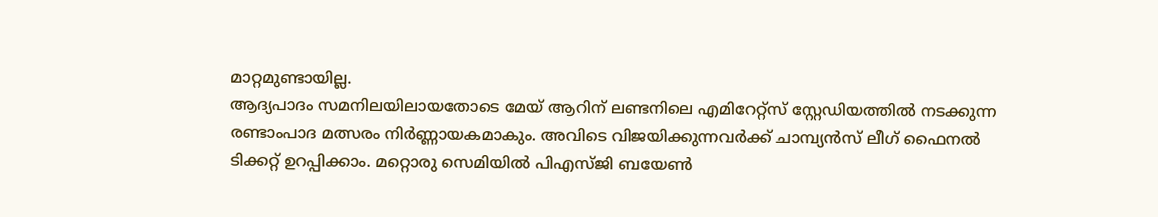മാറ്റമുണ്ടായില്ല.
ആദ്യപാദം സമനിലയിലായതോടെ മേയ് ആറിന് ലണ്ടനിലെ എമിറേറ്റ്സ് സ്റ്റേഡിയത്തിൽ നടക്കുന്ന രണ്ടാംപാദ മത്സരം നിർണ്ണായകമാകും. അവിടെ വിജയിക്കുന്നവർക്ക് ചാമ്പ്യൻസ് ലീഗ് ഫൈനൽ ടിക്കറ്റ് ഉറപ്പിക്കാം. മറ്റൊരു സെമിയിൽ പിഎസ്ജി ബയേൺ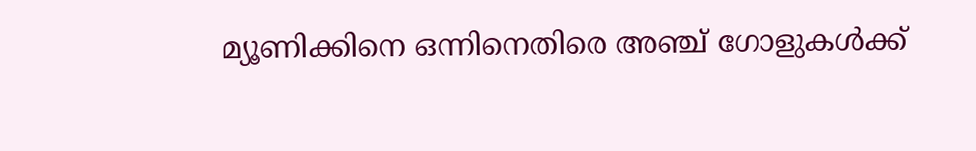മ്യൂണിക്കിനെ ഒന്നിനെതിരെ അഞ്ച് ഗോളുകൾക്ക്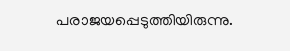പരാജയപ്പെടുത്തിയിരുന്നു.